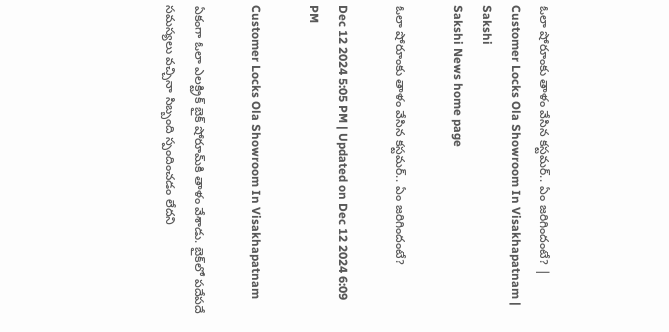ఓలా షోరూంకు తాళం వేసిన కస్టమర్‌.. ఏం జరిగిందంటే? | Customer Locks Ola Showroom In Visakhapatnam | Sakshi
Sakshi News home page

ఓలా షోరూంకు తాళం వేసిన కస్టమర్‌.. ఏం జరిగిందంటే?

Dec 12 2024 5:05 PM | Updated on Dec 12 2024 6:09 PM

Customer Locks Ola Showroom In Visakhapatnam

ఏకంగా ఓలా ఎలక్ట్రిక్‌ బైక్‌ షోరూమ్‌కి తాళం వేశాడు. బైక్‌లో పదేపదే సమస్యలు వచ్చినా సిబ్బంది స్పందించడం లేదని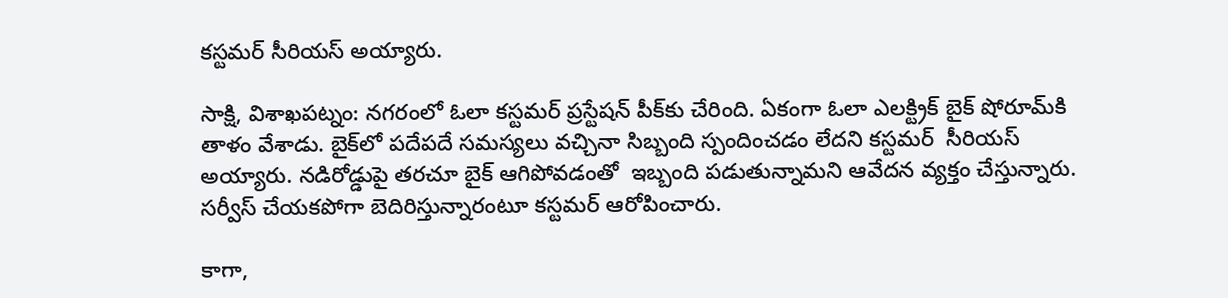కస్టమర్‌ సీరియస్‌ అయ్యారు.

సాక్షి, విశాఖపట్నం: నగరంలో ఓలా కస్టమర్‌ ప్రస్టేషన్‌ పీక్‌కు చేరింది. ఏకంగా ఓలా ఎలక్ట్రిక్‌ బైక్‌ షోరూమ్‌కి తాళం వేశాడు. బైక్‌లో పదేపదే సమస్యలు వచ్చినా సిబ్బంది స్పందించడం లేదని కస్టమర్‌  సీరియస్‌ అయ్యారు. నడిరోడ్డుపై తరచూ బైక్‌ ఆగిపోవడంతో  ఇబ్బంది పడుతున్నామని ఆవేదన వ్యక్తం చేస్తున్నారు. సర్వీస్‌ చేయకపోగా బెదిరిస్తున్నారంటూ కస్టమర్‌ ఆరోపించారు.

కాగా,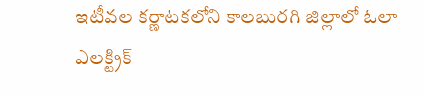ఇటీవల కర్ణాటకలోని కాలబురగి జిల్లాలో ఓలా ఎలక్ట్రిక్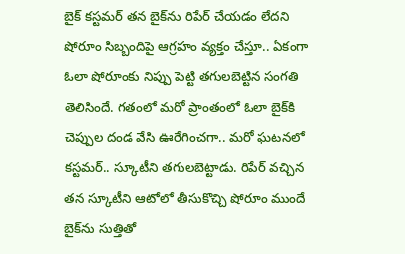బైక్‌ కస్టమర్ తన బైక్‌ను రిపేర్ చేయడం లేదని షోరూం సిబ్బందిపై ఆగ్రహం వ్యక్తం చేస్తూ.. ఏకంగా ఓలా షోరూంకు నిప్పు పెట్టి తగులబెట్టిన సంగతి తెలిసిందే. గతంలో మరో ప్రాంతంలో ఓలా బైక్‌కి చెప్పుల దండ వేసి ఊరేగించగా.. మరో ఘటనలో కస్టమర్.. స్కూటీని తగులబెట్టాడు. రిపేర్ వచ్చిన తన స్కూటీని ఆటోలో తీసుకొచ్చి షోరూం ముందే బైక్‌ను సుత్తితో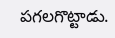పగలగొట్టాడు.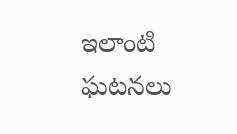ఇలాంటి ఘటనలు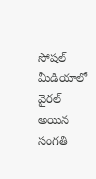సోషల్‌ మీడియాలో వైరల్‌ అయిన సంగతి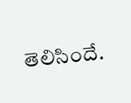తెలిసిందే.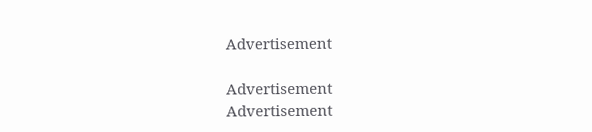Advertisement

Advertisement
Advertisement